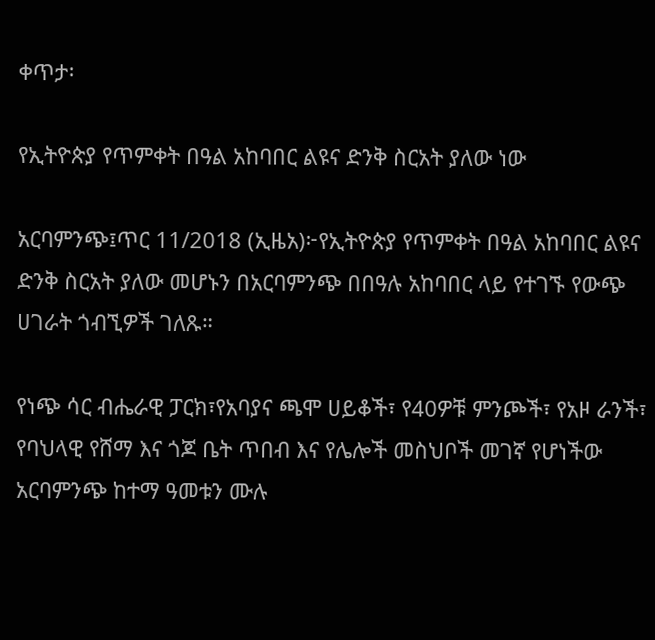ቀጥታ፡

የኢትዮጵያ የጥምቀት በዓል አከባበር ልዩና ድንቅ ስርአት ያለው ነው

አርባምንጭ፤ጥር 11/2018 (ኢዜአ)፦የኢትዮጵያ የጥምቀት በዓል አከባበር ልዩና ድንቅ ስርአት ያለው መሆኑን በአርባምንጭ በበዓሉ አከባበር ላይ የተገኙ የውጭ ሀገራት ጎብኚዎች ገለጹ።

የነጭ ሳር ብሔራዊ ፓርክ፣የአባያና ጫሞ ሀይቆች፣ የ40ዎቹ ምንጮች፣ የአዞ ራንች፣ የባህላዊ የሸማ እና ጎጆ ቤት ጥበብ እና የሌሎች መስህቦች መገኛ የሆነችው አርባምንጭ ከተማ ዓመቱን ሙሉ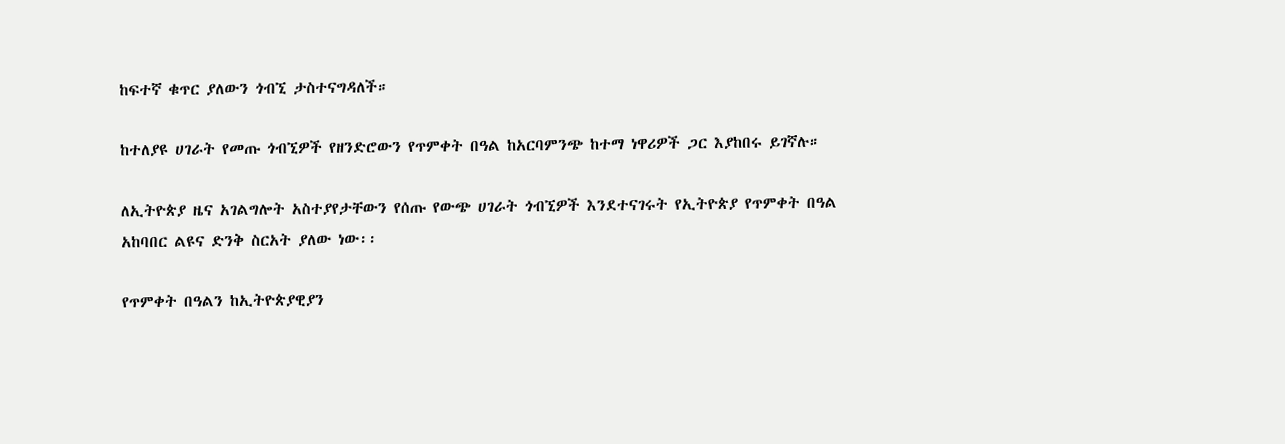ከፍተኛ ቁጥር ያለውን ጎብኚ ታስተናግዳለች።

ከተለያዩ ሀገራት የመጡ ጎብኚዎች የዘንድሮውን የጥምቀት በዓል ከአርባምንጭ ከተማ ነዋሪዎች ጋር እያከበሩ ይገኛሉ።

ለኢትዮጵያ ዜና አገልግሎት አስተያየታቸውን የሰጡ የውጭ ሀገራት ጎብኚዎች እንደተናገሩት የኢትዮጵያ የጥምቀት በዓል አከባበር ልዩና ድንቅ ስርአት ያለው ነው፡፡

የጥምቀት በዓልን ከኢትዮጵያዊያን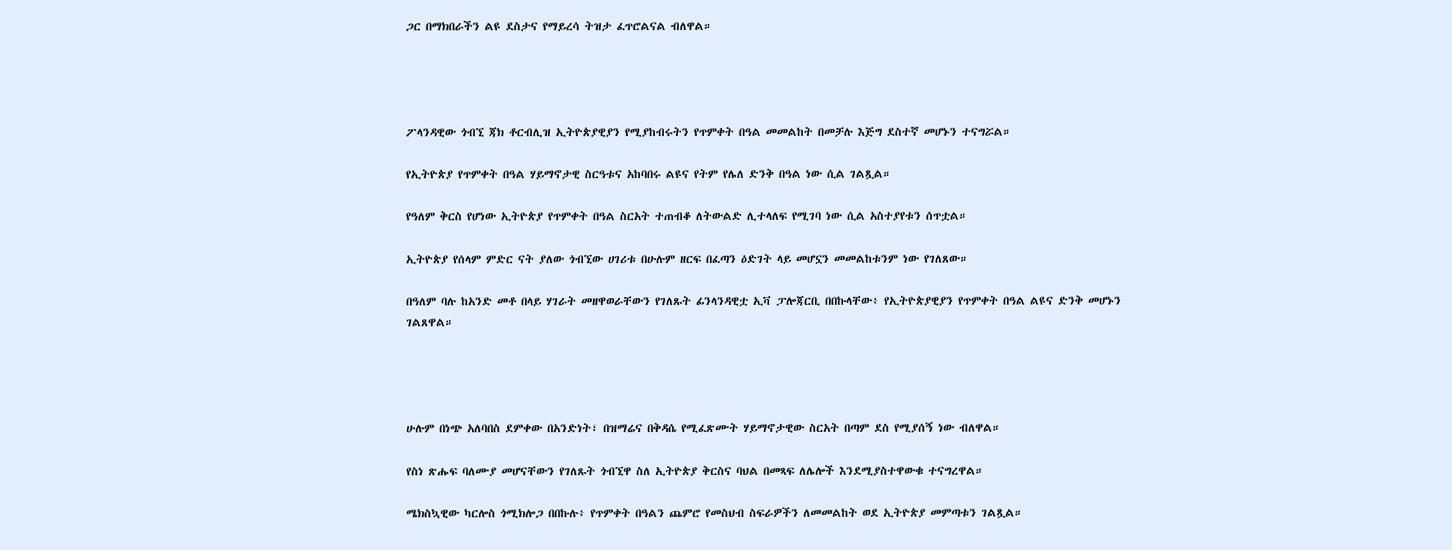ጋር በማክበራችን ልዩ ደስታና የማይረሳ ትዝታ ፈጥሮልናል ብለዋል።




ፖላንዳዊው ጎብኚ ጃክ ቶርብሊዝ ኢትዮጵያዊያን የሚያከብሩትን የጥምቀት በዓል መመልከት በመቻሉ እጅግ ደስተኛ መሆኑን ተናግሯል።

የኢትዮጵያ የጥምቀት በዓል ሃይማኖታዊ ስርዓቱና አከባበሩ ልዩና የትም የሌለ ድንቅ በዓል ነው ሲል ገልጿል።

የዓለም ቅርስ የሆነው ኢትዮጵያ የጥምቀት በዓል ስርአት ተጠብቆ ለትውልድ ሊተላለፍ የሚገባ ነው ሲል አስተያየቱን ሰጥቷል።

ኢትዮጵያ የሰላም ምድር ናት ያለው ጎብኚው ሀገሪቱ በሁሉም ዘርፍ በፈጣን ዕድገት ላይ መሆኗን መመልከቱንም ነው የገለጸው።

በዓለም ባሉ ከአንድ መቶ በላይ ሃገራት መዘዋወራቸውን የገለጹት ፊንላንዳዊቷ ኢቫ ፓሎጃርቢ በበኩላቸው፥ የኢትዮጵያዊያን የጥምቀት በዓል ልዩና ድንቅ መሆኑን ገልጸዋል።




ሁሉም በነጭ አለባበስ ደምቀው በአንድነት፣ በዝማሬና በቅዳሴ የሚፈጽሙት ሃይማኖታዊው ስርአት በጣም ደስ የሚያሰኝ ነው ብለዋል።

የስነ ጽሑፍ ባለሙያ መሆናቸውን የገለጹት ጎብኚዋ ስለ ኢትዮጵያ ቅርስና ባህል በመጻፍ ለሌሎች እንደሚያስተዋውቁ ተናግረዋል።

ሜክስኳዊው ካርሎስ ጎሚክሎጋ በበኩሉ፥ የጥምቀት በዓልን ጨምሮ የመስህብ ስፍራዎችን ለመመልከት ወደ ኢትዮጵያ መምጣቱን ገልጿል።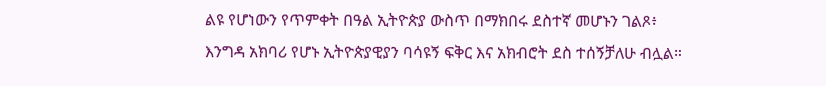ልዩ የሆነውን የጥምቀት በዓል ኢትዮጵያ ውስጥ በማክበሩ ደስተኛ መሆኑን ገልጾ፥ እንግዳ አክባሪ የሆኑ ኢትዮጵያዊያን ባሳዩኝ ፍቅር እና አክብሮት ደስ ተሰኝቻለሁ ብሏል።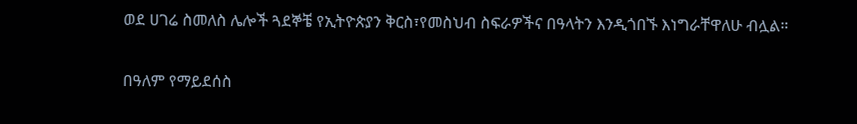ወደ ሀገሬ ስመለስ ሌሎች ጓደኞቼ የኢትዮጵያን ቅርስ፣የመስህብ ስፍራዎችና በዓላትን እንዲጎበኙ እነግራቸዋለሁ ብሏል።

በዓለም የማይደሰስ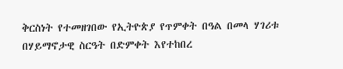ቅርስነት የተመዘገበው የኢትዮጵያ የጥምቀት በዓል በመላ ሃገሪቱ በሃይማኖታዊ ስርዓት በድምቀት እየተከበረ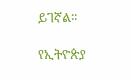ይገኛል፡፡

የኢትዮጵያ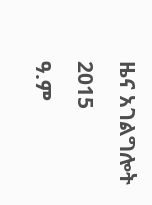ዜና አገልግሎት
2015
ዓ.ም